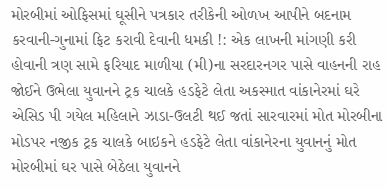મોરબીમાં ઓફિસમાં ઘૂસીને પત્રકાર તરીકેની ઓળખ આપીને બદનામ કરવાની-ગુનામાં ફિટ કરાવી દેવાની ધમકી !: એક લાખની માંગણી કરી હોવાની ત્રણ સામે ફરિયાદ માળીયા (મી)ના સરદારનગર પાસે વાહનની રાહ જોઈને ઉભેલા યુવાનને ટ્રક ચાલકે હડફેટે લેતા અકસ્માત વાંકાનેરમાં ઘરે એસિડ પી ગયેલ મહિલાને ઝાડા-ઉલટી થઈ જતાં સારવારમાં મોત મોરબીના મોડપર નજીક ટ્રક ચાલકે બાઇકને હડફેટે લેતા વાંકાનેરના યુવાનનું મોત મોરબીમાં ઘર પાસે બેઠેલા યુવાનને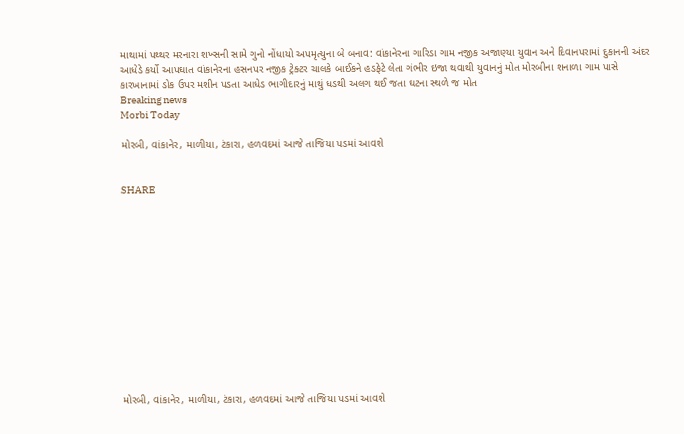માથામાં પથ્થર મરનારા શખ્સની સામે ગુનો નોંધાયો અપમૃત્યુના બે બનાવ: વાંકાનેરના ગારિડા ગામ નજીક અજાણ્યા યુવાન અને દિવાનપરામાં દુકાનની અંદર આધેડે કર્યો આપઘાત વાંકાનેરના હસનપર નજીક ટ્રેક્ટર ચાલકે બાઈકને હડફેટે લેતા ગંભીર ઇજા થવાથી યુવાનનું મોત મોરબીના શનાળા ગામ પાસે કારખાનામાં ડોક ઉપર મશીન પડતા આધેડ ભાગીદારનું માથું ધડથી અલગ થઈ જતા ઘટના સ્થળે જ મોત
Breaking news
Morbi Today

મોરબી, વાંકાનેર, માળીયા, ટંકારા, હળવદમાં આજે તાજિયા પડમાં આવશે


SHARE













મોરબી, વાંકાનેર, માળીયા, ટંકારા, હળવદમાં આજે તાજિયા પડમાં આવશે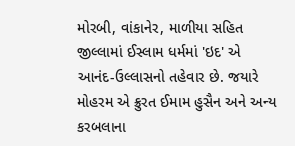મોરબી, વાંકાનેર, માળીયા સહિત જીલ્લામાં ઈસ્લામ ધર્મમાં 'ઇદ' એ આનંદ-ઉલ્લાસનો તહેવાર છે. જયારે મોહરમ એ ક્રુરત ઈમામ હુસૈન અને અન્ય કરબલાના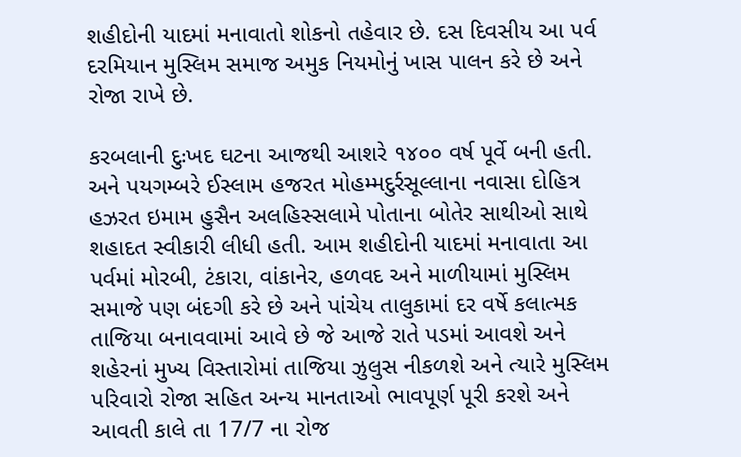શહીદોની યાદમાં મનાવાતો શોકનો તહેવાર છે. દસ દિવસીય આ પર્વ દરમિયાન મુસ્લિમ સમાજ અમુક નિયમોનું ખાસ પાલન કરે છે અને રોજા રાખે છે.

કરબલાની દુઃખદ ઘટના આજથી આશરે ૧૪૦૦ વર્ષ પૂર્વે બની હતી. અને પયગમ્બરે ઈસ્લામ હજરત મોહમ્મદુર્રસૂલ્લાના નવાસા દોહિત્ર હઝરત ઇમામ હુસૈન અલહિસ્સલામે પોતાના બોતેર સાથીઓ સાથે શહાદત સ્વીકારી લીધી હતી. આમ શહીદોની યાદમાં મનાવાતા આ પર્વમાં મોરબી, ટંકારા, વાંકાનેર, હળવદ અને માળીયામાં મુસ્લિમ સમાજે પણ બંદગી કરે છે અને પાંચેય તાલુકામાં દર વર્ષે કલાત્મક તાજિયા બનાવવામાં આવે છે જે આજે રાતે પડમાં આવશે અને શહેરનાં મુખ્ય વિસ્તારોમાં તાજિયા ઝુલુસ નીકળશે અને ત્યારે મુસ્લિમ પરિવારો રોજા સહિત અન્ય માનતાઓ ભાવપૂર્ણ પૂરી કરશે અને આવતી કાલે તા 17/7 ના રોજ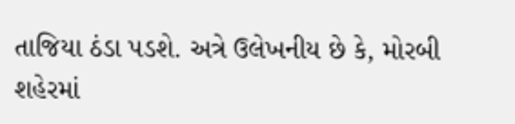તાજિયા ઠંડા પડશે. અત્રે ઉલેખનીય છે કે, મોરબી શહેરમાં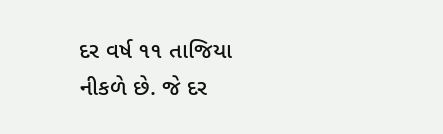દર વર્ષ ૧૧ તાજિયા નીકળે છે. જે દર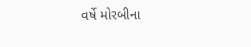વર્ષે મોરબીના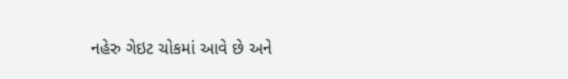નહેરુ ગેઇટ ચોકમાં આવે છે અને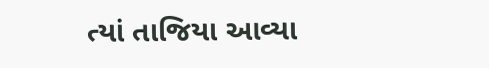ત્યાં તાજિયા આવ્યા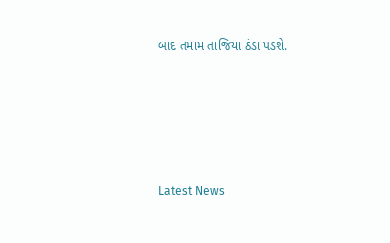બાદ તમામ તાજિયા ઠંડા પડશે.








Latest News